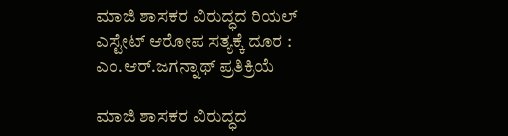ಮಾಜಿ ಶಾಸಕರ ವಿರುದ್ಧದ ರಿಯಲ್ ಎಸ್ಟೇಟ್ ಆರೋಪ ಸತ್ಯಕ್ಕೆ ದೂರ : ಎಂ.ಆರ್.ಜಗನ್ನಾಥ್ ಪ್ರತಿಕ್ರಿಯೆ

ಮಾಜಿ ಶಾಸಕರ ವಿರುದ್ಧದ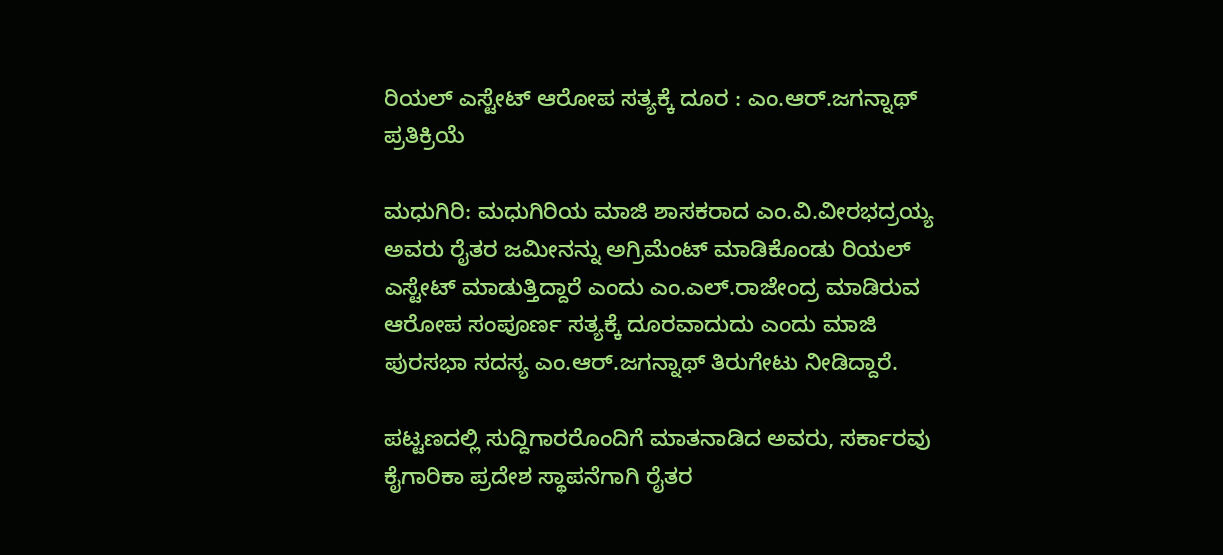ರಿಯಲ್ ಎಸ್ಟೇಟ್ ಆರೋಪ ಸತ್ಯಕ್ಕೆ ದೂರ : ಎಂ.ಆರ್.ಜಗನ್ನಾಥ್ ಪ್ರತಿಕ್ರಿಯೆ

ಮಧುಗಿರಿ: ಮಧುಗಿರಿಯ ಮಾಜಿ ಶಾಸಕರಾದ ಎಂ.ವಿ.ವೀರಭದ್ರಯ್ಯ ಅವರು ರೈತರ ಜಮೀನನ್ನು ಅಗ್ರಿಮೆಂಟ್ ಮಾಡಿಕೊಂಡು ರಿಯಲ್ ಎಸ್ಟೇಟ್ ಮಾಡುತ್ತಿದ್ದಾರೆ ಎಂದು ಎಂ.ಎಲ್.ರಾಜೇಂದ್ರ ಮಾಡಿರುವ ಆರೋಪ ಸಂಪೂರ್ಣ ಸತ್ಯಕ್ಕೆ ದೂರವಾದುದು ಎಂದು ಮಾಜಿ ಪುರಸಭಾ ಸದಸ್ಯ ಎಂ.ಆರ್.ಜಗನ್ನಾಥ್ ತಿರುಗೇಟು ನೀಡಿದ್ದಾರೆ.

ಪಟ್ಟಣದಲ್ಲಿ ಸುದ್ದಿಗಾರರೊಂದಿಗೆ ಮಾತನಾಡಿದ ಅವರು, ಸರ್ಕಾರವು ಕೈಗಾರಿಕಾ ಪ್ರದೇಶ ಸ್ಥಾಪನೆಗಾಗಿ ರೈತರ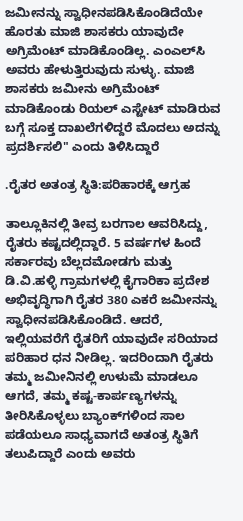ಜಮೀನನ್ನು ಸ್ವಾಧೀನಪಡಿಸಿಕೊಂಡಿದೆಯೇ ಹೊರತು ಮಾಜಿ ಶಾಸಕರು ಯಾವುದೇ ಅಗ್ರಿಮೆಂಟ್ ಮಾಡಿಕೊಂಡಿಲ್ಲ. ಎಂಎಲ್‌ಸಿ ಅವರು ಹೇಳುತ್ತಿರುವುದು ಸುಳ್ಳು. ಮಾಜಿ ಶಾಸಕರು ಜಮೀನು ಅಗ್ರಿಮೆಂಟ್ ಮಾಡಿಕೊಂಡು ರಿಯಲ್ ಎಸ್ಟೇಟ್ ಮಾಡಿರುವ ಬಗ್ಗೆ ಸೂಕ್ತ ದಾಖಲೆಗಳಿದ್ದರೆ ಮೊದಲು ಅದನ್ನು ಪ್ರದರ್ಶಿಸಲಿ" ಎಂದು ತಿಳಿಸಿದ್ದಾರೆ

.ರೈತರ ಅತಂತ್ರ ಸ್ಥಿತಿ:ಪರಿಹಾರಕ್ಕೆ ಆಗ್ರಹ

ತಾಲ್ಲೂಕಿನಲ್ಲಿ ತೀವ್ರ ಬರಗಾಲ ಆವರಿಸಿದ್ದು, ರೈತರು ಕಷ್ಟದಲ್ಲಿದ್ದಾರೆ. 5 ವರ್ಷಗಳ ಹಿಂದೆ ಸರ್ಕಾರವು ಬೆಲ್ಲದಮೋಡಗು ಮತ್ತು ಡಿ.ವಿ.ಹಳ್ಳಿ ಗ್ರಾಮಗಳಲ್ಲಿ ಕೈಗಾರಿಕಾ ಪ್ರದೇಶ ಅಭಿವೃದ್ಧಿಗಾಗಿ ರೈತರ 380 ಎಕರೆ ಜಮೀನನ್ನು ಸ್ವಾಧೀನಪಡಿಸಿಕೊಂಡಿದೆ. ಆದರೆ, ಇಲ್ಲಿಯವರೆಗೆ ರೈತರಿಗೆ ಯಾವುದೇ ಸರಿಯಾದ ಪರಿಹಾರ ಧನ ನೀಡಿಲ್ಲ. ಇದರಿಂದಾಗಿ ರೈತರು ತಮ್ಮ ಜಮೀನಿನಲ್ಲಿ ಉಳುಮೆ ಮಾಡಲೂ ಆಗದೆ, ತಮ್ಮ ಕಷ್ಟ-ಕಾರ್ಪಣ್ಯಗಳನ್ನು ತೀರಿಸಿಕೊಳ್ಳಲು ಬ್ಯಾಂಕ್‌ಗಳಿಂದ ಸಾಲ ಪಡೆಯಲೂ ಸಾಧ್ಯವಾಗದೆ ಅತಂತ್ರ ಸ್ಥಿತಿಗೆ ತಲುಪಿದ್ದಾರೆ ಎಂದು ಅವರು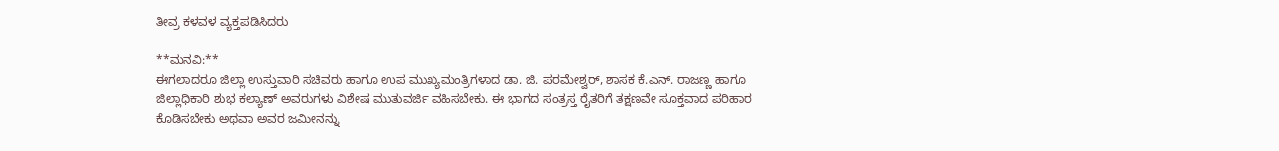ತೀವ್ರ ಕಳವಳ ವ್ಯಕ್ತಪಡಿಸಿದರು

**ಮನವಿ:**
ಈಗಲಾದರೂ ಜಿಲ್ಲಾ ಉಸ್ತುವಾರಿ ಸಚಿವರು ಹಾಗೂ ಉಪ ಮುಖ್ಯಮಂತ್ರಿಗಳಾದ ಡಾ. ಜಿ. ಪರಮೇಶ್ವರ್, ಶಾಸಕ ಕೆ.ಎನ್. ರಾಜಣ್ಣ ಹಾಗೂ ಜಿಲ್ಲಾಧಿಕಾರಿ ಶುಭ ಕಲ್ಯಾಣ್ ಅವರುಗಳು ವಿಶೇಷ ಮುತುವರ್ಜಿ ವಹಿಸಬೇಕು. ಈ ಭಾಗದ ಸಂತ್ರಸ್ತ ರೈತರಿಗೆ ತಕ್ಷಣವೇ ಸೂಕ್ತವಾದ ಪರಿಹಾರ ಕೊಡಿಸಬೇಕು ಅಥವಾ ಅವರ ಜಮೀನನ್ನು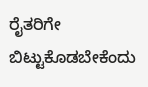ರೈತರಿಗೇ ಬಿಟ್ಟುಕೊಡಬೇಕೆಂದು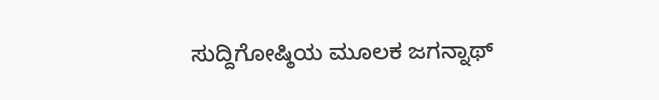ಸುದ್ದಿಗೋಷ್ಠಿಯ ಮೂಲಕ ಜಗನ್ನಾಥ್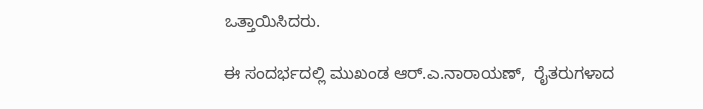ಒತ್ತಾಯಿಸಿದರು.

ಈ ಸಂದರ್ಭದಲ್ಲಿ ಮುಖಂಡ ಆರ್.ಎ.ನಾರಾಯಣ್,  ರೈತರುಗಳಾದ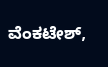ವೆಂಕಟೇಶ್,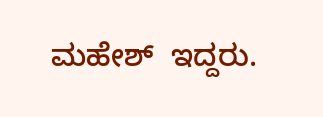ಮಹೇಶ್  ಇದ್ದರು.